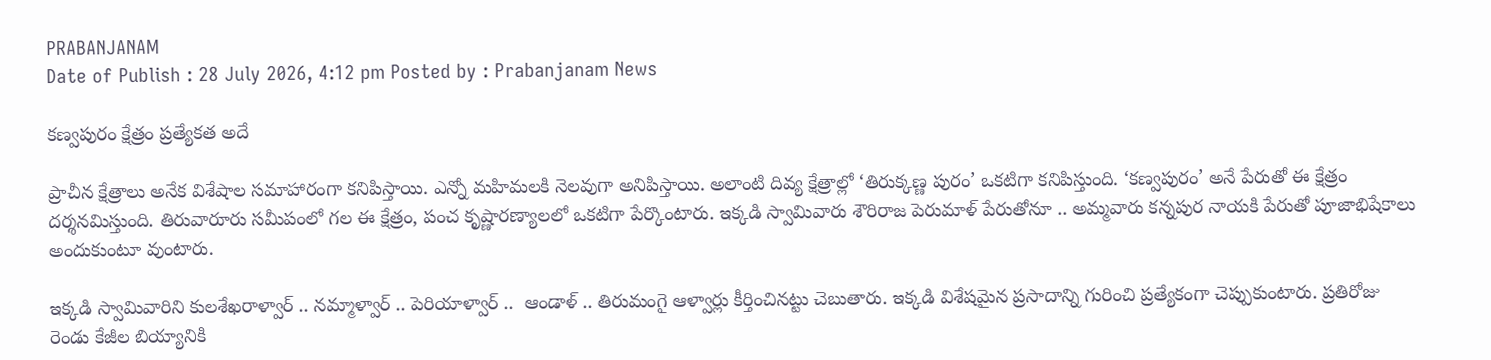PRABANJANAM
Date of Publish : 28 July 2026, 4:12 pm Posted by : Prabanjanam News

కణ్వపురం క్షేత్రం ప్రత్యేకత అదే

ప్రాచీన క్షేత్రాలు అనేక విశేషాల సమాహారంగా కనిపిస్తాయి. ఎన్నో మహిమలకి నెలవుగా అనిపిస్తాయి. అలాంటి దివ్య క్షేత్రాల్లో ‘తిరుక్కణ్ణ పురం’ ఒకటిగా కనిపిస్తుంది. ‘కణ్వపురం’ అనే పేరుతో ఈ క్షేత్రం  దర్శనమిస్తుంది. తిరువారూరు సమీపంలో గల ఈ క్షేత్రం, పంచ కృష్ణారణ్యాలలో ఒకటిగా పేర్కొంటారు. ఇక్కడి స్వామివారు శౌరిరాజ పెరుమాళ్ పేరుతోనూ .. అమ్మవారు కన్నపుర నాయకి పేరుతో పూజాభిషేకాలు అందుకుంటూ వుంటారు.

ఇక్కడి స్వామివారిని కులశేఖరాళ్వార్ .. నమ్మాళ్వార్ .. పెరియాళ్వార్ ..  ఆండాళ్ .. తిరుమంగై ఆళ్వార్లు కీర్తించినట్టు చెబుతారు. ఇక్కడి విశేషమైన ప్రసాదాన్ని గురించి ప్రత్యేకంగా చెప్పుకుంటారు. ప్రతిరోజు రెండు కేజీల బియ్యానికి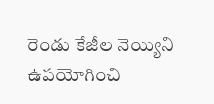రెండు కేజీల నెయ్యిని ఉపయోగించి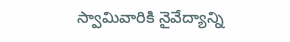స్వామివారికి నైవేద్యాన్ని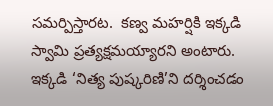సమర్పిస్తారట.  కణ్వ మహర్షికి ఇక్కడి స్వామి ప్రత్యక్షమయ్యారని అంటారు. ఇక్కడి ‘నిత్య పుష్కరిణి’ని దర్శించడం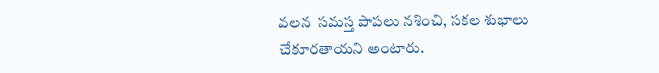వలన  సమస్త పాపలు నశించి, సకల శుభాలు చేకూరతాయని అంటారు.